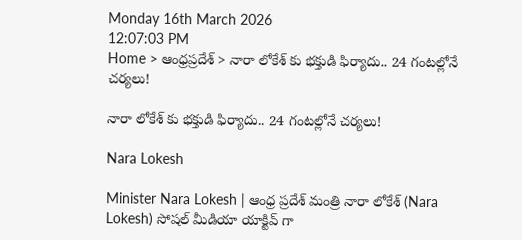Monday 16th March 2026
12:07:03 PM
Home > ఆంధ్రప్రదేశ్ > నారా లోకేశ్ కు భక్తుడి ఫిర్యాదు.. 24 గంటల్లోనే చర్యలు!

నారా లోకేశ్ కు భక్తుడి ఫిర్యాదు.. 24 గంటల్లోనే చర్యలు!

Nara Lokesh

Minister Nara Lokesh | ఆంధ్ర ప్రదేశ్ మంత్రి నారా లోకేశ్ (Nara Lokesh) సోషల్ మీడియా యాక్టివ్ గా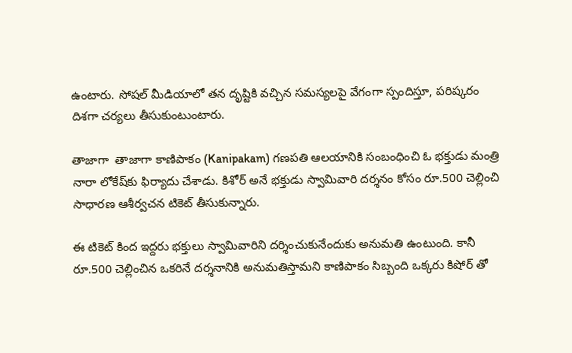ఉంటారు. సోషల్ మీడియాలో తన దృష్టికి వచ్చిన సమస్యలపై వేగంగా స్పందిస్తూ, పరిష్కరం దిశగా చర్యలు తీసుకుంటుంటారు.

తాజాగా  తాజాగా కాణిపాకం (Kanipakam) గణపతి ఆలయానికి సంబంధించి ఓ భక్తుడు మంత్రి నారా లోకేష్‌కు ఫిర్యాదు చేశాడు. కిశోర్ అనే భక్తుడు స్వామివారి దర్శనం కోసం రూ.500 చెల్లించి సాధారణ ఆశీర్వచన టికెట్‌ తీసుకున్నారు.

ఈ టికెట్ కింద ఇద్దరు భక్తులు స్వామివారిని దర్శించుకునేందుకు అనుమతి ఉంటుంది. కానీ రూ.500 చెల్లించిన ఒకరినే దర్శనానికి అనుమతిస్తామని కాణిపాకం సిబ్బంది ఒక్కరు కిషోర్ తో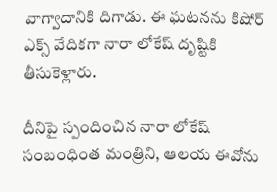వాగ్వాదానికి దిగాడు. ఈ ఘటనను కిషోర్ ఎక్స్ వేదికగా నారా లోకేష్ దృష్టికి తీసుకెళ్లారు.

దీనిపై స్పందించిన నారా లోకేష్ సంబంధింత మంత్రిని, ఆలయ ఈవోను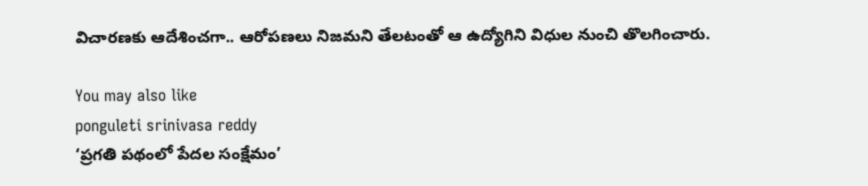విచారణకు ఆదేశించగా.. ఆరోపణలు నిజమని తేలటంతో ఆ ఉద్యోగిని విధుల నుంచి తొలగించారు.

You may also like
ponguleti srinivasa reddy
‘ప్రగతి పథంలో పేదల సంక్షేమం’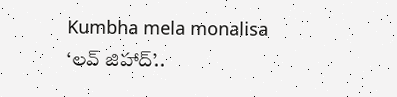Kumbha mela monalisa
‘లవ్ జిహాద్’..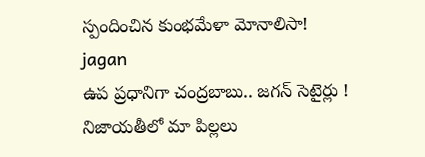స్పందించిన కుంభమేళా మోనాలిసా!
jagan
ఉప ప్రధానిగా చంద్రబాబు.. జగన్ సెటైర్లు !
నిజాయతీలో మా పిల్లలు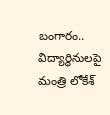బంగారం.. విద్యార్థినులపై మంత్రి లోకేశ్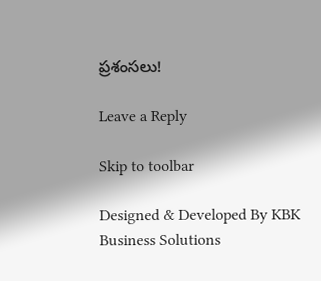ప్రశంసలు!

Leave a Reply

Skip to toolbar

Designed & Developed By KBK Business Solutions